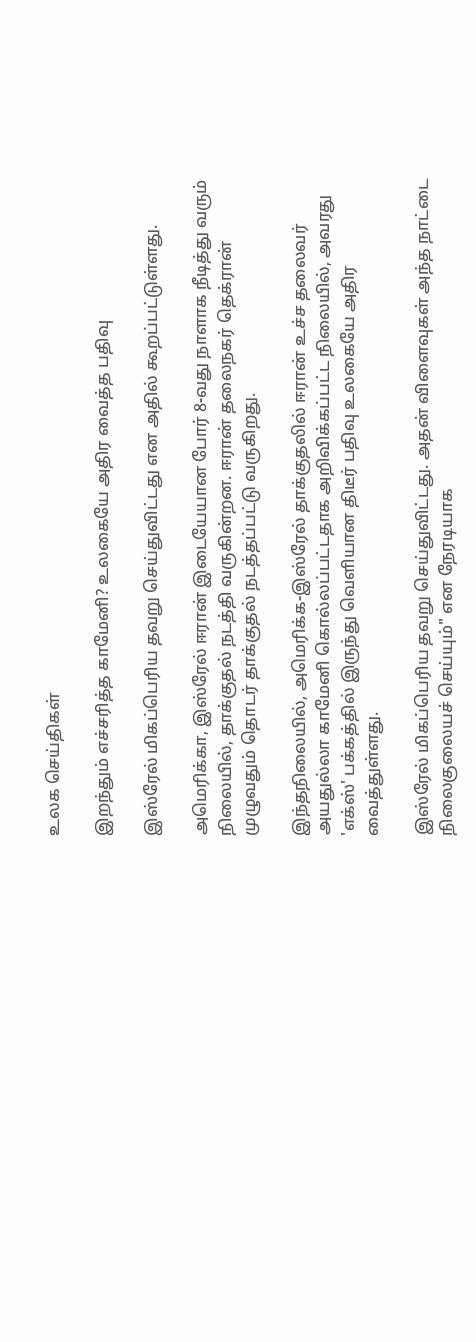உலக செய்திகள்

இறந்தும் எச்சரித்த காமேனி? உலகையே அதிர வைத்த பதிவு

இஸ்ரேல் மிகப்பெரிய தவறு செய்துவிட்டது என அதில் கூறப்பட்டுள்ளது.

அமெரிக்கா, இஸ்ரேல் ஈரான் இடையேயான போர் 8-வது நாளாக நீடித்து வரும் நிலையில், தாக்குதல் நடத்தி வருகின்றன. ஈரான் தலைநகர் தெக்ரான் முழுவதும் தொடர் தாக்குதல் நடத்தப்பட்டு வருகிறது.

இந்தநிலையில், அமெரிக்க-இஸ்ரேல் தாக்குதலில் ஈரான் உச்ச தலைவர் அயதுல்லா காமேனி கொல்லப்பட்டதாக அறிவிக்கப்பட்ட நிலையில், அவரது 'எக்ஸ்' பக்கத்தில் இருந்து வெளியான திடீர் பதிவு உலகையே அதிர வைத்துள்ளது.

இஸ்ரேல் மிகப்பெரிய தவறு செய்துவிட்டது. அதன் விளைவுகள் அந்த நாட்டை நிலைகுலையச் செய்யும்" என நேரடியாக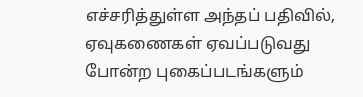எச்சரித்துள்ள அந்தப் பதிவில், ஏவுகணைகள் ஏவப்படுவது போன்ற புகைப்படங்களும்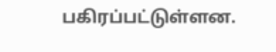பகிரப்பட்டுள்ளன.